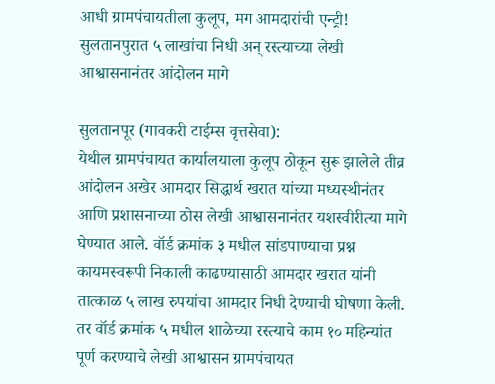आधी ग्रामपंचायतीला कुलूप, मग आमदारांची एन्ट्री! सुलतानपुरात ५ लाखांचा निधी अन् रस्त्याच्या लेखी आश्वासनानंतर आंदोलन मागे

सुलतानपूर (गावकरी टाईम्स वृत्तसेवा):
येथील ग्रामपंचायत कार्यालयाला कुलूप ठोकून सुरू झालेले तीव्र आंदोलन अखेर आमदार सिद्धार्थ खरात यांच्या मध्यस्थीनंतर आणि प्रशासनाच्या ठोस लेखी आश्वासनानंतर यशस्वीरीत्या मागे घेण्यात आले. वॉर्ड क्रमांक ३ मधील सांडपाण्याचा प्रश्न कायमस्वरूपी निकाली काढण्यासाठी आमदार खरात यांनी तात्काळ ५ लाख रुपयांचा आमदार निधी देण्याची घोषणा केली. तर वॉर्ड क्रमांक ५ मधील शाळेच्या रस्त्याचे काम १० महिन्यांत पूर्ण करण्याचे लेखी आश्वासन ग्रामपंचायत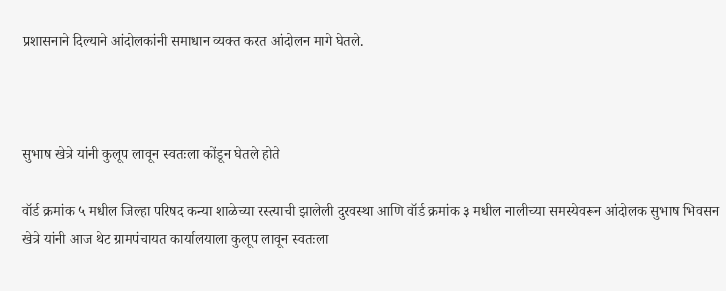प्रशासनाने दिल्याने आंदोलकांनी समाधान व्यक्त करत आंदोलन मागे घेतले.



सुभाष खेत्रे यांनी कुलूप लावून स्वतःला कोंडून घेतले होते

वॉर्ड क्रमांक ५ मधील जिल्हा परिषद कन्या शाळेच्या रस्त्याची झालेली दुरवस्था आणि वॉर्ड क्रमांक ३ मधील नालीच्या समस्येवरून आंदोलक सुभाष भिवसन खेत्रे यांनी आज थेट ग्रामपंचायत कार्यालयाला कुलूप लावून स्वतःला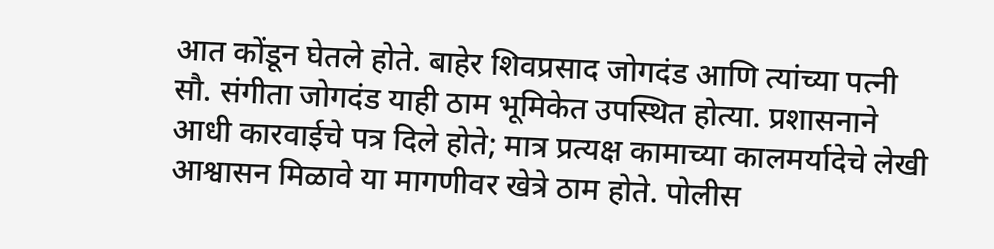आत कोंडून घेतले होते. बाहेर शिवप्रसाद जोगदंड आणि त्यांच्या पत्नी सौ. संगीता जोगदंड याही ठाम भूमिकेत उपस्थित होत्या. प्रशासनाने आधी कारवाईचे पत्र दिले होते; मात्र प्रत्यक्ष कामाच्या कालमर्यादेचे लेखी आश्वासन मिळावे या मागणीवर खेत्रे ठाम होते. पोलीस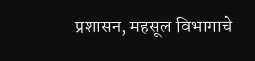प्रशासन, महसूल विभागाचे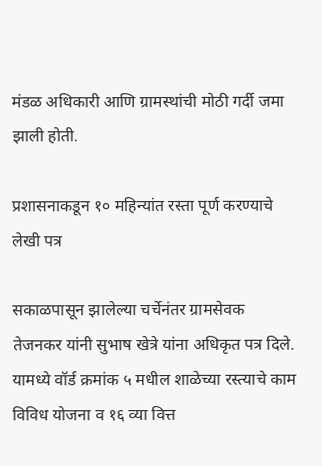मंडळ अधिकारी आणि ग्रामस्थांची मोठी गर्दी जमा झाली होती.

प्रशासनाकडून १० महिन्यांत रस्ता पूर्ण करण्याचे लेखी पत्र

सकाळपासून झालेल्या चर्चेनंतर ग्रामसेवक तेजनकर यांनी सुभाष खेत्रे यांना अधिकृत पत्र दिले. यामध्ये वॉर्ड क्रमांक ५ मधील शाळेच्या रस्त्याचे काम विविध योजना व १६ व्या वित्त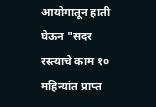आयोगातून हाती घेऊन "सदर रस्त्याचे काम १० महिन्यांत प्राप्त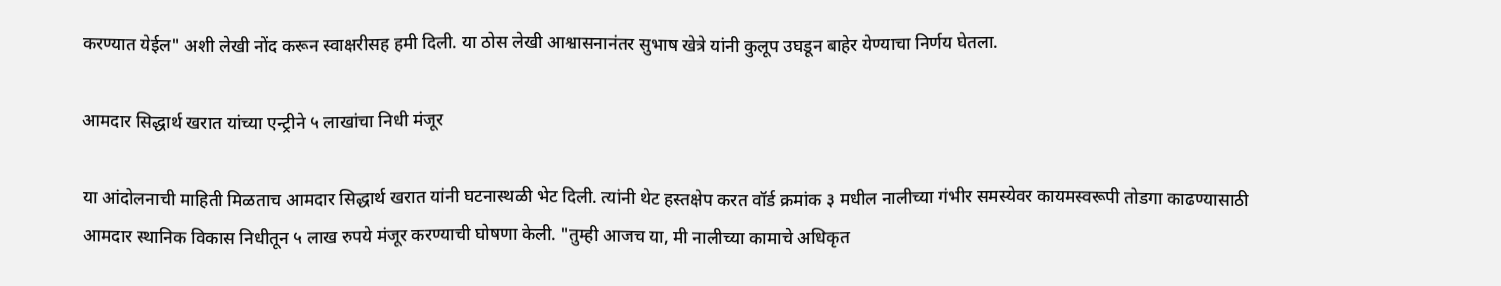करण्यात येईल" अशी लेखी नोंद करून स्वाक्षरीसह हमी दिली. या ठोस लेखी आश्वासनानंतर सुभाष खेत्रे यांनी कुलूप उघडून बाहेर येण्याचा निर्णय घेतला.

आमदार सिद्धार्थ खरात यांच्या एन्ट्रीने ५ लाखांचा निधी मंजूर

या आंदोलनाची माहिती मिळताच आमदार सिद्धार्थ खरात यांनी घटनास्थळी भेट दिली. त्यांनी थेट हस्तक्षेप करत वॉर्ड क्रमांक ३ मधील नालीच्या गंभीर समस्येवर कायमस्वरूपी तोडगा काढण्यासाठी आमदार स्थानिक विकास निधीतून ५ लाख रुपये मंजूर करण्याची घोषणा केली. "तुम्ही आजच या, मी नालीच्या कामाचे अधिकृत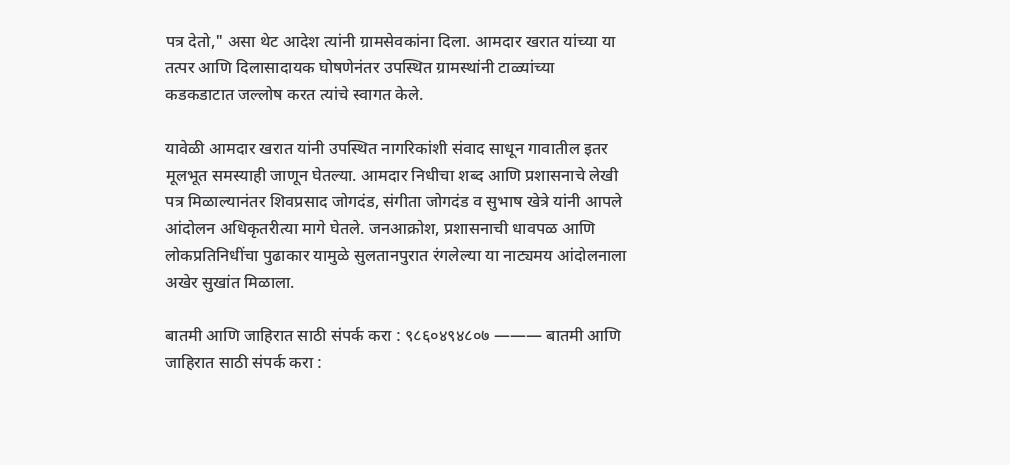पत्र देतो," असा थेट आदेश त्यांनी ग्रामसेवकांना दिला. आमदार खरात यांच्या या तत्पर आणि दिलासादायक घोषणेनंतर उपस्थित ग्रामस्थांनी टाळ्यांच्या कडकडाटात जल्लोष करत त्यांचे स्वागत केले.

यावेळी आमदार खरात यांनी उपस्थित नागरिकांशी संवाद साधून गावातील इतर मूलभूत समस्याही जाणून घेतल्या. आमदार निधीचा शब्द आणि प्रशासनाचे लेखी पत्र मिळाल्यानंतर शिवप्रसाद जोगदंड, संगीता जोगदंड व सुभाष खेत्रे यांनी आपले आंदोलन अधिकृतरीत्या मागे घेतले. जनआक्रोश, प्रशासनाची धावपळ आणि लोकप्रतिनिधींचा पुढाकार यामुळे सुलतानपुरात रंगलेल्या या नाट्यमय आंदोलनाला अखेर सुखांत मिळाला.

बातमी आणि जाहिरात साठी संपर्क करा : ९८६०४९४८०७ ——— बातमी आणि जाहिरात साठी संपर्क करा :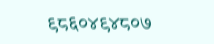९८६०४९४८०७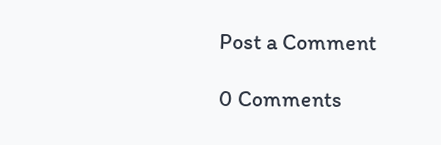Post a Comment

0 Comments